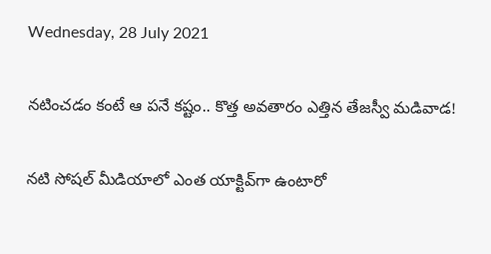Wednesday, 28 July 2021

నటించడం కంటే ఆ పనే కష్టం.. కొత్త అవతారం ఎత్తిన తేజస్వీ మడివాడ!

నటి సోషల్ మీడియాలో ఎంత యాక్టివ్‌గా ఉంటారో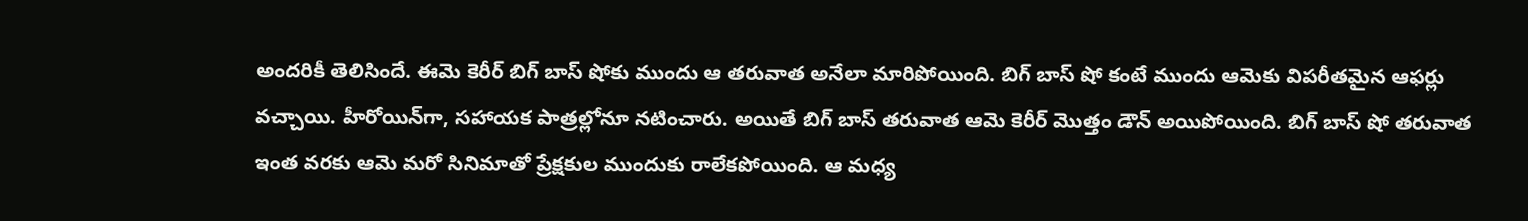అందరికీ తెలిసిందే. ఈమె కెరీర్ బిగ్ బాస్ షోకు ముందు ఆ తరువాత అనేలా మారిపోయింది. బిగ్ బాస్ షో కంటే ముందు ఆమెకు విపరీతమైన ఆఫర్లు వచ్చాయి. హీరోయిన్‌గా, సహాయక పాత్రల్లోనూ నటించారు. అయితే బిగ్ బాస్ తరువాత ఆమె కెరీర్ మొత్తం డౌన్ అయిపోయింది. బిగ్ బాస్ షో తరువాత ఇంత వరకు ఆమె మరో సినిమాతో ప్రేక్షకుల ముందుకు రాలేకపోయింది. ఆ మధ్య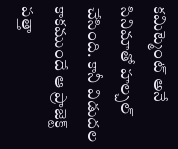కమిట్మెంట్ అనే సినిమాతో హల్చల్ చేసింది. కానీ విడుదల కాకముందే ఆ ప్రాజెక్ట్ పత్తా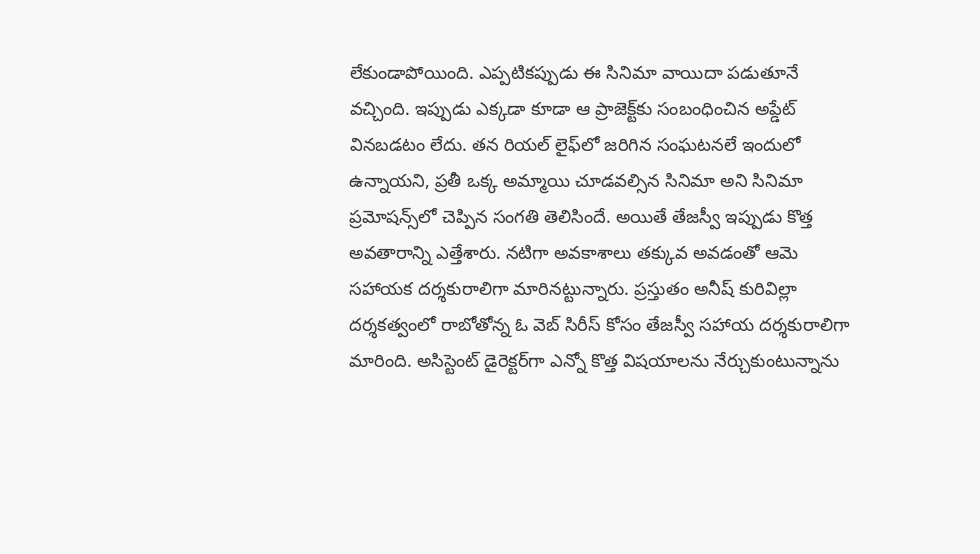లేకుండాపోయింది. ఎప్పటికప్పుడు ఈ సినిమా వాయిదా పడుతూనే వచ్చింది. ఇప్పుడు ఎక్కడా కూడా ఆ ప్రాజెక్ట్‌కు సంబంధించిన అప్డేట్ వినబడటం లేదు. తన రియల్ లైఫ్‌లో జరిగిన సంఘటనలే ఇందులో ఉన్నాయని, ప్రతీ ఒక్క అమ్మాయి చూడవల్సిన సినిమా అని సినిమా ప్రమోషన్స్‌లో చెప్పిన సంగతి తెలిసిందే. అయితే తేజస్వీ ఇప్పుడు కొత్త అవతారాన్ని ఎత్తేశారు. నటిగా అవకాశాలు తక్కువ అవడంతో ఆమె సహాయక దర్శకురాలిగా మారినట్టున్నారు. ప్రస్తుతం అనీష్ కురివిల్లా దర్శకత్వంలో రాబోతోన్న ఓ వెబ్ సిరీస్ కోసం తేజస్వీ సహాయ దర్శకురాలిగా మారింది. అసిస్టెంట్ డైరెక్టర్‌గా ఎన్నో కొత్త విషయాలను నేర్చుకుంటున్నాను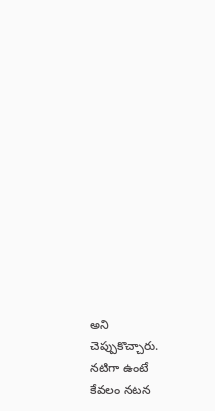అని చెప్పుకొచ్చారు. నటిగా ఉంటే కేవలం నటన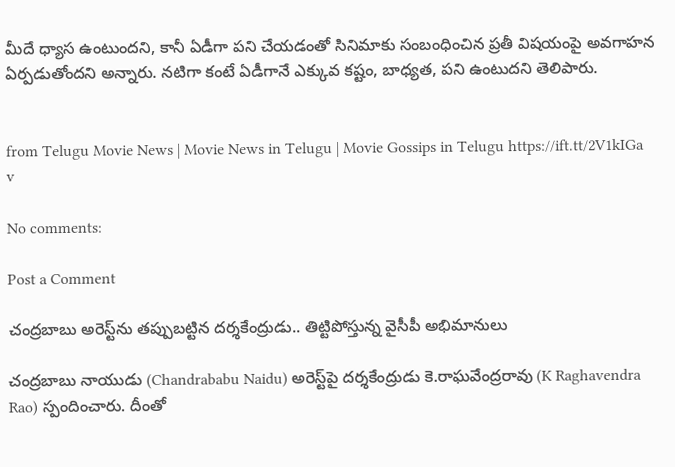మీదే ధ్యాస ఉంటుందని, కానీ ఏడీగా పని చేయడంతో సినిమాకు సంబంధించిన ప్రతీ విషయంపై అవగాహన ఏర్పడుతోందని అన్నారు. నటిగా కంటే ఏడీగానే ఎక్కువ కష్టం, బాధ్యత, పని ఉంటుదని తెలిపారు.


from Telugu Movie News | Movie News in Telugu | Movie Gossips in Telugu https://ift.tt/2V1kIGa
v

No comments:

Post a Comment

చంద్రబాబు అరెస్ట్‌ను తప్పుబట్టిన దర్శకేంద్రుడు.. తిట్టిపోస్తున్న వైసీపీ అభిమానులు

చంద్రబాబు నాయుడు (Chandrababu Naidu) అరెస్ట్‌పై దర్శకేంద్రుడు కె.రాఘవేంద్రరావు (K Raghavendra Rao) స్పందించారు. దీంతో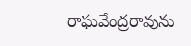రాఘవేంద్రరావును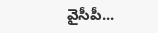వైసీపీ...